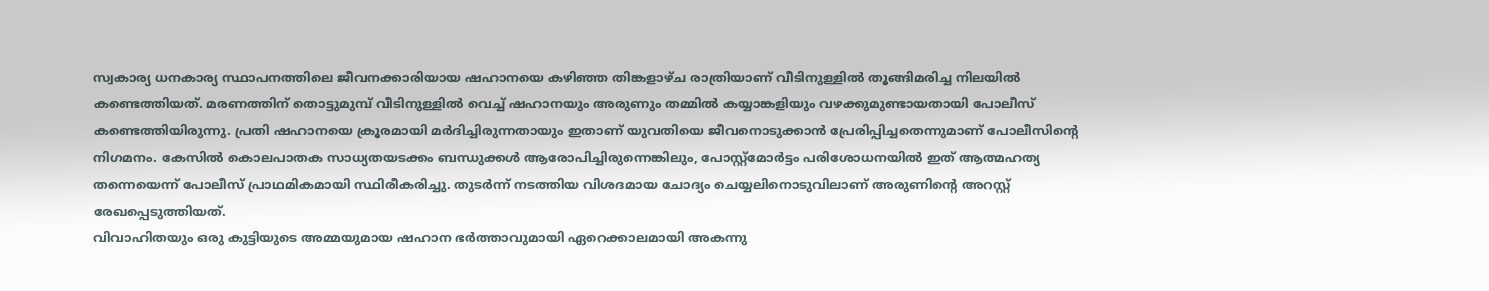സ്വകാര്യ ധനകാര്യ സ്ഥാപനത്തിലെ ജീവനക്കാരിയായ ഷഹാനയെ കഴിഞ്ഞ തിങ്കളാഴ്ച രാത്രിയാണ് വീടിനുള്ളിൽ തൂങ്ങിമരിച്ച നിലയിൽ കണ്ടെത്തിയത്. മരണത്തിന് തൊട്ടുമുമ്പ് വീടിനുള്ളിൽ വെച്ച് ഷഹാനയും അരുണും തമ്മിൽ കയ്യാങ്കളിയും വഴക്കുമുണ്ടായതായി പോലീസ് കണ്ടെത്തിയിരുന്നു. പ്രതി ഷഹാനയെ ക്രൂരമായി മർദിച്ചിരുന്നതായും ഇതാണ് യുവതിയെ ജീവനൊടുക്കാൻ പ്രേരിപ്പിച്ചതെന്നുമാണ് പോലീസിന്റെ നിഗമനം. കേസിൽ കൊലപാതക സാധ്യതയടക്കം ബന്ധുക്കൾ ആരോപിച്ചിരുന്നെങ്കിലും, പോസ്റ്റ്മോർട്ടം പരിശോധനയിൽ ഇത് ആത്മഹത്യ തന്നെയെന്ന് പോലീസ് പ്രാഥമികമായി സ്ഥിരീകരിച്ചു. തുടർന്ന് നടത്തിയ വിശദമായ ചോദ്യം ചെയ്യലിനൊടുവിലാണ് അരുണിന്റെ അറസ്റ്റ് രേഖപ്പെടുത്തിയത്.
വിവാഹിതയും ഒരു കുട്ടിയുടെ അമ്മയുമായ ഷഹാന ഭർത്താവുമായി ഏറെക്കാലമായി അകന്നു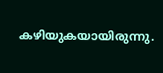കഴിയുകയായിരുന്നു.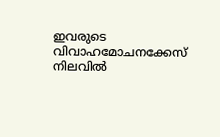ഇവരുടെ വിവാഹമോചനക്കേസ് നിലവിൽ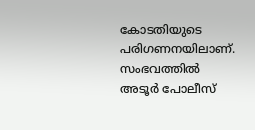കോടതിയുടെ പരിഗണനയിലാണ്. സംഭവത്തിൽ അടൂർ പോലീസ്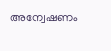അന്വേഷണം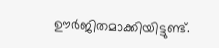ഊർജിതമാക്കിയിട്ടുണ്ട്.